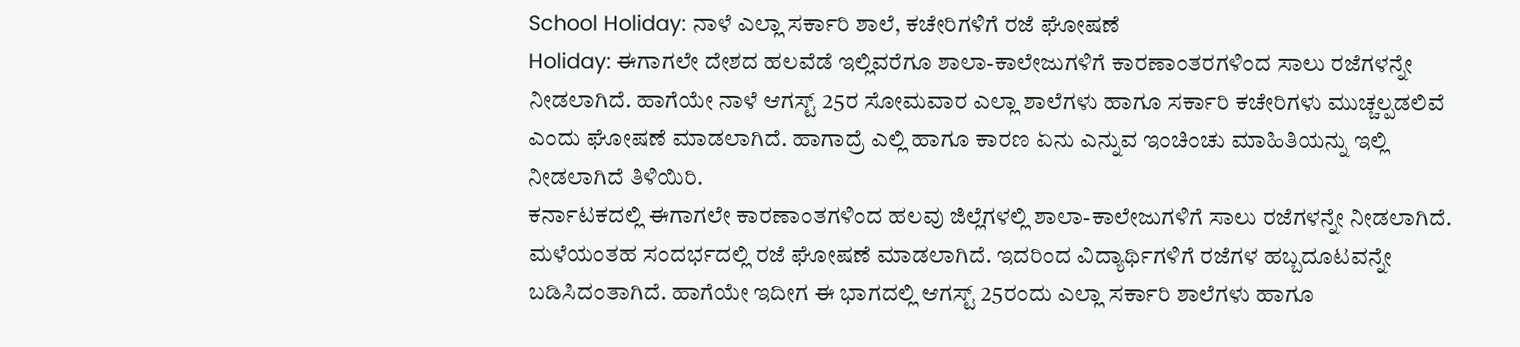School Holiday: ನಾಳೆ ಎಲ್ಲಾ ಸರ್ಕಾರಿ ಶಾಲೆ, ಕಚೇರಿಗಳಿಗೆ ರಜೆ ಘೋಷಣೆ
Holiday: ಈಗಾಗಲೇ ದೇಶದ ಹಲವೆಡೆ ಇಲ್ಲಿವರೆಗೂ ಶಾಲಾ-ಕಾಲೇಜುಗಳಿಗೆ ಕಾರಣಾಂತರಗಳಿಂದ ಸಾಲು ರಜೆಗಳನ್ನೇ ನೀಡಲಾಗಿದೆ. ಹಾಗೆಯೇ ನಾಳೆ ಆಗಸ್ಟ್ 25ರ ಸೋಮವಾರ ಎಲ್ಲಾ ಶಾಲೆಗಳು ಹಾಗೂ ಸರ್ಕಾರಿ ಕಚೇರಿಗಳು ಮುಚ್ಚಲ್ಪಡಲಿವೆ ಎಂದು ಘೋಷಣೆ ಮಾಡಲಾಗಿದೆ. ಹಾಗಾದ್ರೆ ಎಲ್ಲಿ ಹಾಗೂ ಕಾರಣ ಏನು ಎನ್ನುವ ಇಂಚಿಂಚು ಮಾಹಿತಿಯನ್ನು ಇಲ್ಲಿ ನೀಡಲಾಗಿದೆ ತಿಳಿಯಿರಿ.
ಕರ್ನಾಟಕದಲ್ಲಿ ಈಗಾಗಲೇ ಕಾರಣಾಂತಗಳಿಂದ ಹಲವು ಜಿಲ್ಲೆಗಳಲ್ಲಿ ಶಾಲಾ-ಕಾಲೇಜುಗಳಿಗೆ ಸಾಲು ರಜೆಗಳನ್ನೇ ನೀಡಲಾಗಿದೆ. ಮಳೆಯಂತಹ ಸಂದರ್ಭದಲ್ಲಿ ರಜೆ ಘೋಷಣೆ ಮಾಡಲಾಗಿದೆ. ಇದರಿಂದ ವಿದ್ಯಾರ್ಥಿಗಳಿಗೆ ರಜೆಗಳ ಹಬ್ಬದೂಟವನ್ನೇ ಬಡಿಸಿದಂತಾಗಿದೆ. ಹಾಗೆಯೇ ಇದೀಗ ಈ ಭಾಗದಲ್ಲಿ ಆಗಸ್ಟ್ 25ರಂದು ಎಲ್ಲಾ ಸರ್ಕಾರಿ ಶಾಲೆಗಳು ಹಾಗೂ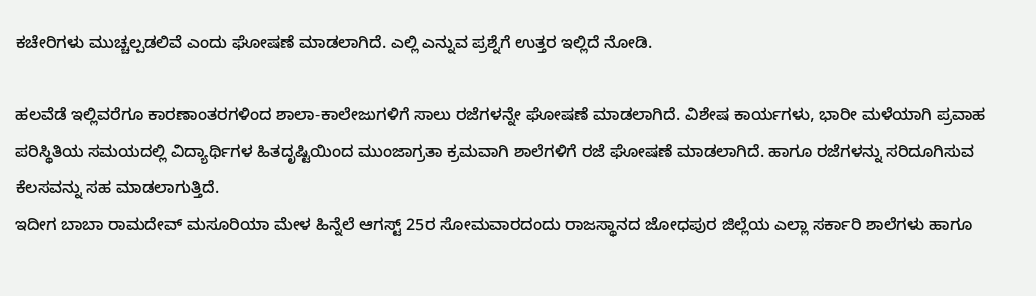ಕಚೇರಿಗಳು ಮುಚ್ಚಲ್ಪಡಲಿವೆ ಎಂದು ಘೋಷಣೆ ಮಾಡಲಾಗಿದೆ. ಎಲ್ಲಿ ಎನ್ನುವ ಪ್ರಶ್ನೆಗೆ ಉತ್ತರ ಇಲ್ಲಿದೆ ನೋಡಿ.

ಹಲವೆಡೆ ಇಲ್ಲಿವರೆಗೂ ಕಾರಣಾಂತರಗಳಿಂದ ಶಾಲಾ-ಕಾಲೇಜುಗಳಿಗೆ ಸಾಲು ರಜೆಗಳನ್ನೇ ಘೋಷಣೆ ಮಾಡಲಾಗಿದೆ. ವಿಶೇಷ ಕಾರ್ಯಗಳು, ಭಾರೀ ಮಳೆಯಾಗಿ ಪ್ರವಾಹ ಪರಿಸ್ಥಿತಿಯ ಸಮಯದಲ್ಲಿ ವಿದ್ಯಾರ್ಥಿಗಳ ಹಿತದೃಷ್ಟಿಯಿಂದ ಮುಂಜಾಗ್ರತಾ ಕ್ರಮವಾಗಿ ಶಾಲೆಗಳಿಗೆ ರಜೆ ಘೋಷಣೆ ಮಾಡಲಾಗಿದೆ. ಹಾಗೂ ರಜೆಗಳನ್ನು ಸರಿದೂಗಿಸುವ ಕೆಲಸವನ್ನು ಸಹ ಮಾಡಲಾಗುತ್ತಿದೆ.
ಇದೀಗ ಬಾಬಾ ರಾಮದೇವ್ ಮಸೂರಿಯಾ ಮೇಳ ಹಿನ್ನೆಲೆ ಆಗಸ್ಟ್ 25ರ ಸೋಮವಾರದಂದು ರಾಜಸ್ಥಾನದ ಜೋಧಪುರ ಜಿಲ್ಲೆಯ ಎಲ್ಲಾ ಸರ್ಕಾರಿ ಶಾಲೆಗಳು ಹಾಗೂ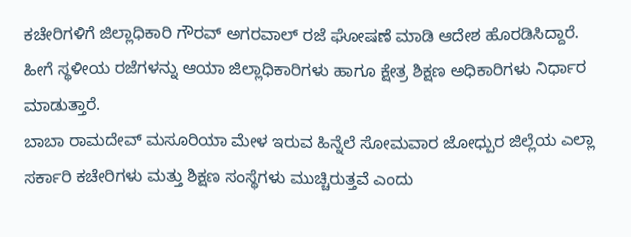ಕಚೇರಿಗಳಿಗೆ ಜಿಲ್ಲಾಧಿಕಾರಿ ಗೌರವ್ ಅಗರವಾಲ್ ರಜೆ ಘೋಷಣೆ ಮಾಡಿ ಆದೇಶ ಹೊರಡಿಸಿದ್ದಾರೆ. ಹೀಗೆ ಸ್ಥಳೀಯ ರಜೆಗಳನ್ನು ಆಯಾ ಜಿಲ್ಲಾಧಿಕಾರಿಗಳು ಹಾಗೂ ಕ್ಷೇತ್ರ ಶಿಕ್ಷಣ ಅಧಿಕಾರಿಗಳು ನಿರ್ಧಾರ ಮಾಡುತ್ತಾರೆ.
ಬಾಬಾ ರಾಮದೇವ್ ಮಸೂರಿಯಾ ಮೇಳ ಇರುವ ಹಿನ್ನೆಲೆ ಸೋಮವಾರ ಜೋಧ್ಪುರ ಜಿಲ್ಲೆಯ ಎಲ್ಲಾ ಸರ್ಕಾರಿ ಕಚೇರಿಗಳು ಮತ್ತು ಶಿಕ್ಷಣ ಸಂಸ್ಥೆಗಳು ಮುಚ್ಚಿರುತ್ತವೆ ಎಂದು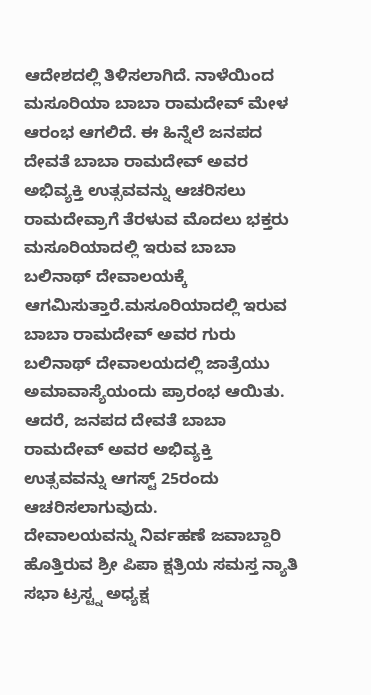ಆದೇಶದಲ್ಲಿ ತಿಳಿಸಲಾಗಿದೆ. ನಾಳೆಯಿಂದ ಮಸೂರಿಯಾ ಬಾಬಾ ರಾಮದೇವ್ ಮೇಳ ಆರಂಭ ಆಗಲಿದೆ. ಈ ಹಿನ್ನೆಲೆ ಜನಪದ ದೇವತೆ ಬಾಬಾ ರಾಮದೇವ್ ಅವರ ಅಭಿವ್ಯಕ್ತಿ ಉತ್ಸವವನ್ನು ಆಚರಿಸಲು ರಾಮದೇವ್ರಾಗೆ ತೆರಳುವ ಮೊದಲು ಭಕ್ತರು ಮಸೂರಿಯಾದಲ್ಲಿ ಇರುವ ಬಾಬಾ ಬಲಿನಾಥ್ ದೇವಾಲಯಕ್ಕೆ ಆಗಮಿಸುತ್ತಾರೆ.ಮಸೂರಿಯಾದಲ್ಲಿ ಇರುವ
ಬಾಬಾ ರಾಮದೇವ್ ಅವರ ಗುರು ಬಲಿನಾಥ್ ದೇವಾಲಯದಲ್ಲಿ ಜಾತ್ರೆಯು ಅಮಾವಾಸ್ಯೆಯಂದು ಪ್ರಾರಂಭ ಆಯಿತು. ಆದರೆ, ಜನಪದ ದೇವತೆ ಬಾಬಾ ರಾಮದೇವ್ ಅವರ ಅಭಿವ್ಯಕ್ತಿ ಉತ್ಸವವನ್ನು ಆಗಸ್ಟ್ 25ರಂದು ಆಚರಿಸಲಾಗುವುದು.
ದೇವಾಲಯವನ್ನು ನಿರ್ವಹಣೆ ಜವಾಬ್ದಾರಿ ಹೊತ್ತಿರುವ ಶ್ರೀ ಪಿಪಾ ಕ್ಷತ್ರಿಯ ಸಮಸ್ತ ನ್ಯಾತಿ ಸಭಾ ಟ್ರಸ್ಟ್ನ ಅಧ್ಯಕ್ಷ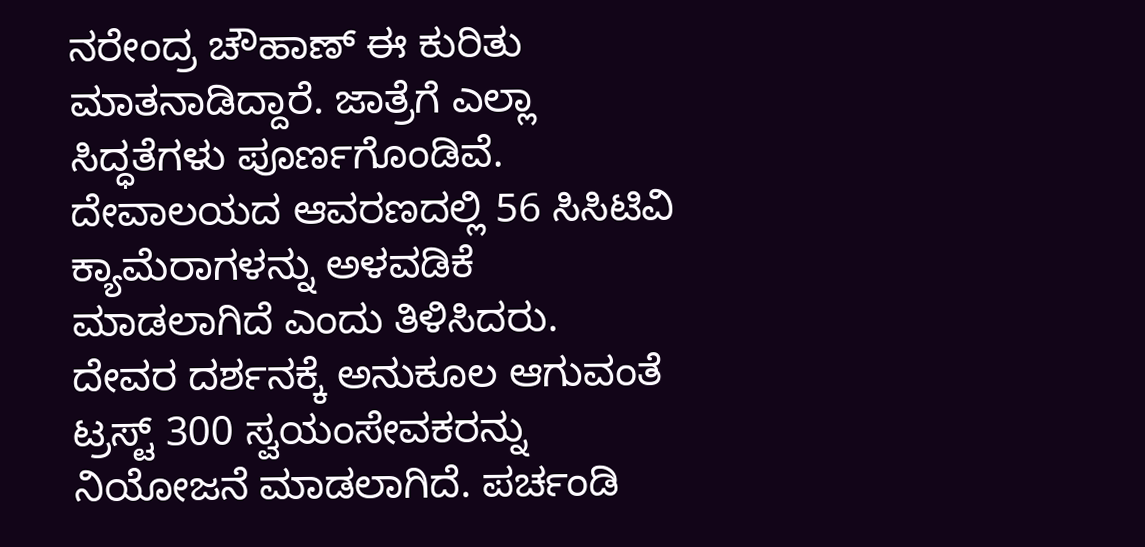ನರೇಂದ್ರ ಚೌಹಾಣ್ ಈ ಕುರಿತು ಮಾತನಾಡಿದ್ದಾರೆ. ಜಾತ್ರೆಗೆ ಎಲ್ಲಾ ಸಿದ್ಧತೆಗಳು ಪೂರ್ಣಗೊಂಡಿವೆ. ದೇವಾಲಯದ ಆವರಣದಲ್ಲಿ 56 ಸಿಸಿಟಿವಿ ಕ್ಯಾಮೆರಾಗಳನ್ನು ಅಳವಡಿಕೆ ಮಾಡಲಾಗಿದೆ ಎಂದು ತಿಳಿಸಿದರು.
ದೇವರ ದರ್ಶನಕ್ಕೆ ಅನುಕೂಲ ಆಗುವಂತೆ ಟ್ರಸ್ಟ್ 300 ಸ್ವಯಂಸೇವಕರನ್ನು ನಿಯೋಜನೆ ಮಾಡಲಾಗಿದೆ. ಪರ್ಚಂಡಿ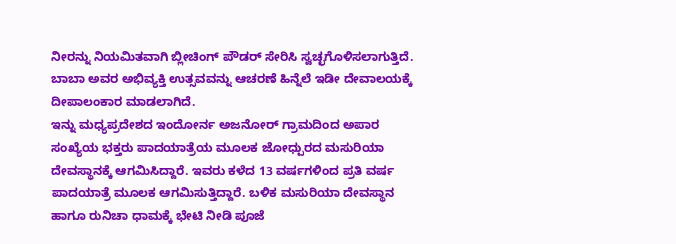ನೀರನ್ನು ನಿಯಮಿತವಾಗಿ ಬ್ಲೀಚಿಂಗ್ ಪೌಡರ್ ಸೇರಿಸಿ ಸ್ವಚ್ಛಗೊಳಿಸಲಾಗುತ್ತಿದೆ. ಬಾಬಾ ಅವರ ಅಭಿವ್ಯಕ್ತಿ ಉತ್ಸವವನ್ನು ಆಚರಣೆ ಹಿನ್ನೆಲೆ ಇಡೀ ದೇವಾಲಯಕ್ಕೆ ದೀಪಾಲಂಕಾರ ಮಾಡಲಾಗಿದೆ.
ಇನ್ನು ಮಧ್ಯಪ್ರದೇಶದ ಇಂದೋರ್ನ ಅಜನೋರ್ ಗ್ರಾಮದಿಂದ ಅಪಾರ ಸಂಖ್ಯೆಯ ಭಕ್ತರು ಪಾದಯಾತ್ರೆಯ ಮೂಲಕ ಜೋಧ್ಪುರದ ಮಸುರಿಯಾ ದೇವಸ್ಥಾನಕ್ಕೆ ಆಗಮಿಸಿದ್ದಾರೆ. ಇವರು ಕಳೆದ 13 ವರ್ಷಗಳಿಂದ ಪ್ರತಿ ವರ್ಷ ಪಾದಯಾತ್ರೆ ಮೂಲಕ ಆಗಮಿಸುತ್ತಿದ್ದಾರೆ. ಬಳಿಕ ಮಸುರಿಯಾ ದೇವಸ್ಥಾನ ಹಾಗೂ ರುನಿಚಾ ಧಾಮಕ್ಕೆ ಭೇಟಿ ನೀಡಿ ಪೂಜೆ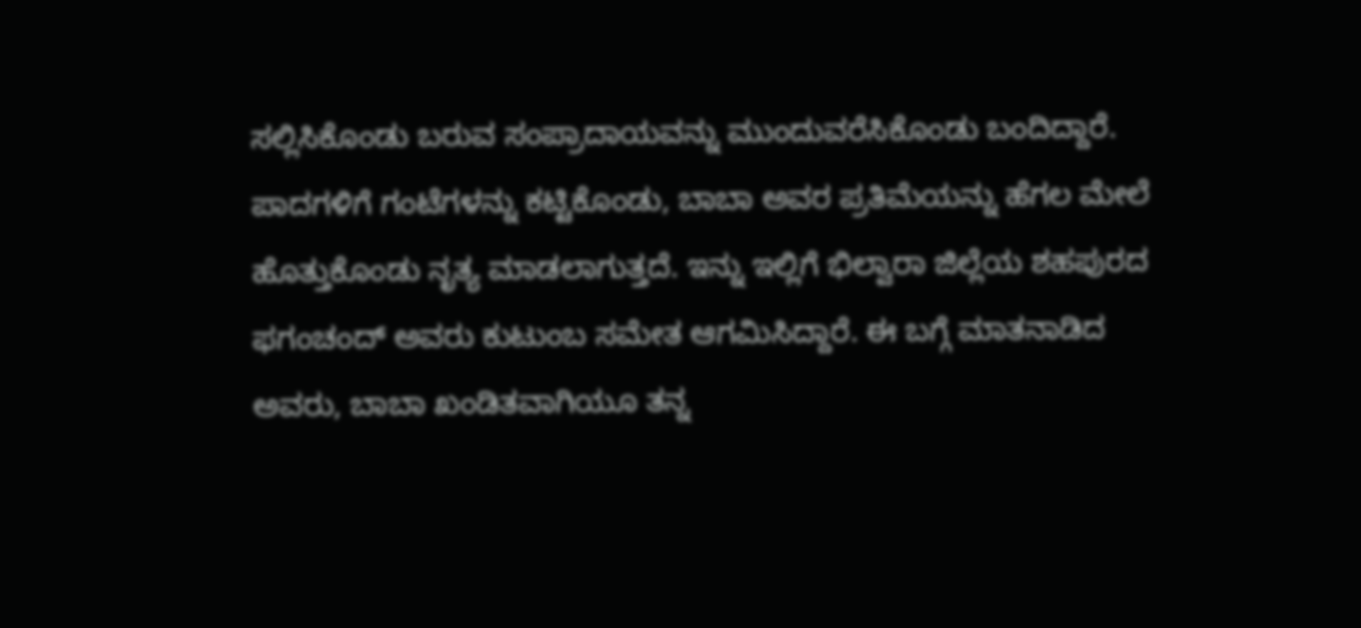ಸಲ್ಲಿಸಿಕೊಂಡು ಬರುವ ಸಂಪ್ರಾದಾಯವನ್ನು ಮುಂದುವರೆಸಿಕೊಂಡು ಬಂದಿದ್ದಾರೆ.
ಪಾದಗಳಿಗೆ ಗಂಟೆಗಳನ್ನು ಕಟ್ಟಿಕೊಂಡು, ಬಾಬಾ ಅವರ ಪ್ರತಿಮೆಯನ್ನು ಹೆಗಲ ಮೇಲೆ ಹೊತ್ತುಕೊಂಡು ನೃತ್ಯ ಮಾಡಲಾಗುತ್ತದೆ. ಇನ್ನು ಇಲ್ಲಿಗೆ ಭಿಲ್ವಾರಾ ಜಿಲ್ಲೆಯ ಶಹಪುರದ ಫಗಂಚಂದ್ ಅವರು ಕುಟುಂಬ ಸಮೇತ ಆಗಮಿಸಿದ್ದಾರೆ. ಈ ಬಗ್ಗೆ ಮಾತನಾಡಿದ ಅವರು, ಬಾಬಾ ಖಂಡಿತವಾಗಿಯೂ ತನ್ನ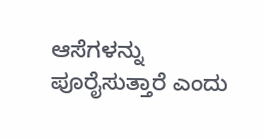ಆಸೆಗಳನ್ನು ಪೂರೈಸುತ್ತಾರೆ ಎಂದು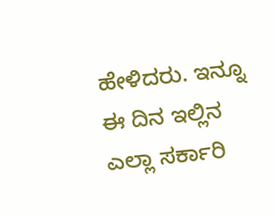ಹೇಳಿದರು. ಇನ್ನೂ ಈ ದಿನ ಇಲ್ಲಿನ ಎಲ್ಲಾ ಸರ್ಕಾರಿ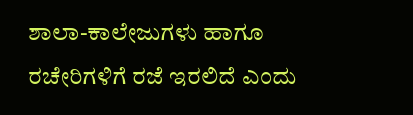ಶಾಲಾ-ಕಾಲೇಜುಗಳು ಹಾಗೂ ರಚೇರಿಗಳಿಗೆ ರಜೆ ಇರಲಿದೆ ಎಂದು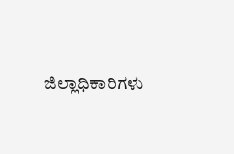ಜಿಲ್ಲಾಧಿಕಾರಿಗಳು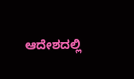ಆದೇಶದಲ್ಲಿ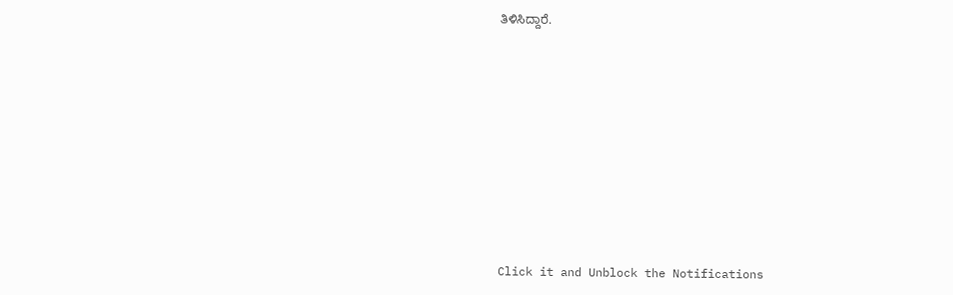ತಿಳಿಸಿದ್ದಾರೆ.












Click it and Unblock the Notifications